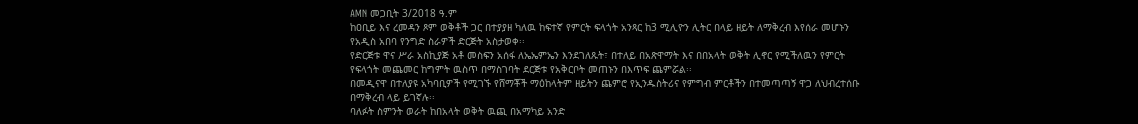AMN መጋቢት 3/2018 ዓ.ም
ከዐቢይ እና ረመዳን ጾም ወቅቶች ጋር በተያያዘ ካለዉ ከፍተኛ የምርት ፍላጎት አንጻር ከ3 ሚሊዮን ሊትር በላይ ዘይት ለማቅረብ እየሰራ መሆኑን የአዲስ አበባ የንግድ ስራዎች ድርጅት አስታወቀ፡፡
የድርጅቱ ዋና ሥራ አስኪያጅ አቶ መስፍን አሰፋ ለኤኤምኤን እንደገለጹት፣ በተለይ በአጽዋማት እና በበአላት ወቅት ሊኖር የሚችለዉን የምርት የፍላጎት መጨመር ከግምት ዉስጥ በማስገባት ደርጅቱ የአቅርቦት መጠኑን በእጥፍ ጨምሯል፡፡
በመዲናዋ በተለያዩ አካባቢዎች የሚገኙ የሸማቾች ማዕከላትም ዘይትን ጨምሮ የኢንዱስትሪና የምግብ ምርቶችን በተመጣጣኝ ዋጋ ለህብረተሰቡ በማቅረብ ላይ ይገኛሉ፡፡
ባለፉት ስምንት ወራት ከበአላት ወቅት ዉጪ በአማካይ አንድ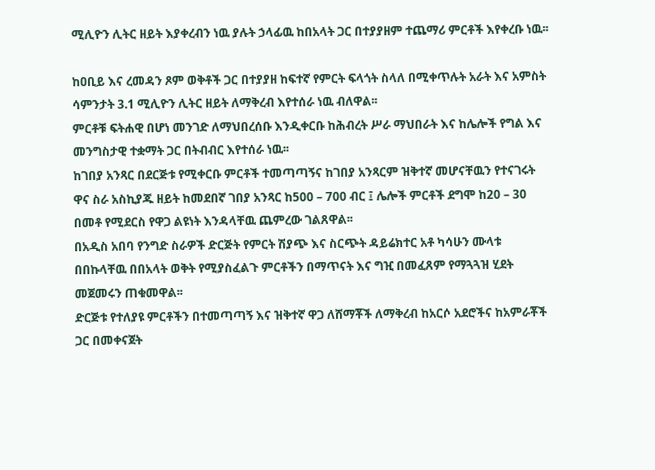ሚሊዮን ሊትር ዘይት እያቀረብን ነዉ ያሉት ኃላፊዉ ከበአላት ጋር በተያያዘም ተጨማሪ ምርቶች እየቀረቡ ነዉ፡፡

ከዐቢይ እና ረመዳን ጾም ወቅቶች ጋር በተያያዘ ከፍተኛ የምርት ፍላጎት ስላለ በሚቀጥሉት አራት እና አምስት ሳምንታት 3.1 ሚሊዮን ሊትር ዘይት ለማቅረብ እየተሰራ ነዉ ብለዋል፡፡
ምርቶቹ ፍትሐዊ በሆነ መንገድ ለማህበረሰቡ እንዲቀርቡ ከሕብረት ሥራ ማህበራት እና ከሌሎች የግል እና መንግስታዊ ተቋማት ጋር በትብብር እየተሰራ ነዉ፡፡
ከገበያ አንጻር በደርጅቱ የሚቀርቡ ምርቶች ተመጣጣኝና ከገበያ አንጻርም ዝቅተኛ መሆናቸዉን የተናገሩት ዋና ስራ አስኪያጁ ዘይት ከመደበኛ ገበያ አንጻር ከ500 – 700 ብር ፤ ሌሎች ምርቶች ደግሞ ከ20 – 30 በመቶ የሚደርስ የዋጋ ልዩነት እንዳላቸዉ ጨምረው ገልጸዋል፡፡
በአዲስ አበባ የንግድ ስራዎች ድርጅት የምርት ሽያጭ እና ስርጭት ዳይሬክተር አቶ ካሳሁን ሙላቱ በበኩላቸዉ በበአላት ወቅት የሚያስፈልጉ ምርቶችን በማጥናት እና ግዢ በመፈጸም የማጓጓዝ ሂደት መጀመሩን ጠቁመዋል፡፡
ድርጅቱ የተለያዩ ምርቶችን በተመጣጣኝ እና ዝቅተኛ ዋጋ ለሸማቾች ለማቅረብ ከአርሶ አደሮችና ከአምራቾች ጋር በመቀናጀት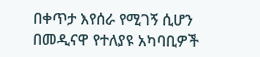በቀጥታ እየሰራ የሚገኝ ሲሆን በመዲናዋ የተለያዩ አካባቢዎች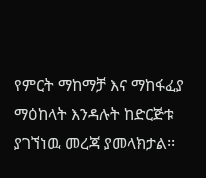የምርት ማከማቻ እና ማከፋፈያ ማዕከላት እንዳሉት ከድርጅቱ ያገኘነዉ መረጃ ያመላክታል፡፡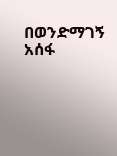በወንድማገኝ አሰፋ